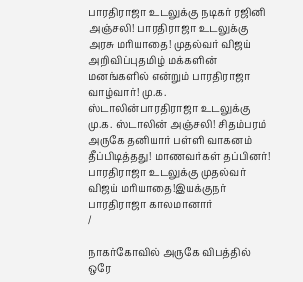பாரதிராஜா உடலுக்கு நடிகர் ரஜினி அஞ்சலி! பாரதிராஜா உடலுக்கு அரசு மரியாதை! முதல்வர் விஜய் அறிவிப்புதமிழ் மக்களின் மனங்களில் என்றும் பாரதிராஜா வாழ்வார்! மு.க. ஸ்டாலின்பாரதிராஜா உடலுக்கு மு.க. ஸ்டாலின் அஞ்சலி! சிதம்பரம் அருகே தனியார் பள்ளி வாகனம் தீப்பிடித்தது! மாணவர்கள் தப்பினர்! பாரதிராஜா உடலுக்கு முதல்வர் விஜய் மரியாதை!இயக்குநர் பாரதிராஜா காலமானார்
/

நாகர்கோவில் அருகே விபத்தில் ஒரே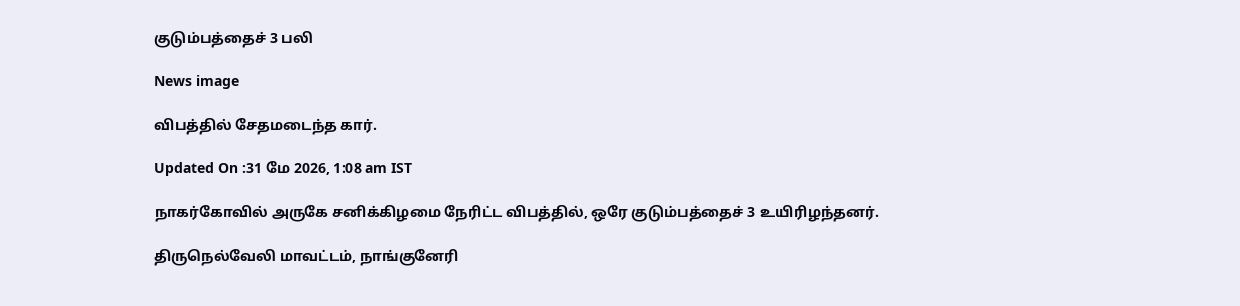குடும்பத்தைச் 3 பலி

News image

விபத்தில் சேதமடைந்த கார்.

Updated On :31 மே 2026, 1:08 am IST

நாகர்கோவில் அருகே சனிக்கிழமை நேரிட்ட விபத்தில், ஒரே குடும்பத்தைச் 3 உயிரிழந்தனர்.

திருநெல்வேலி மாவட்டம், நாங்குனேரி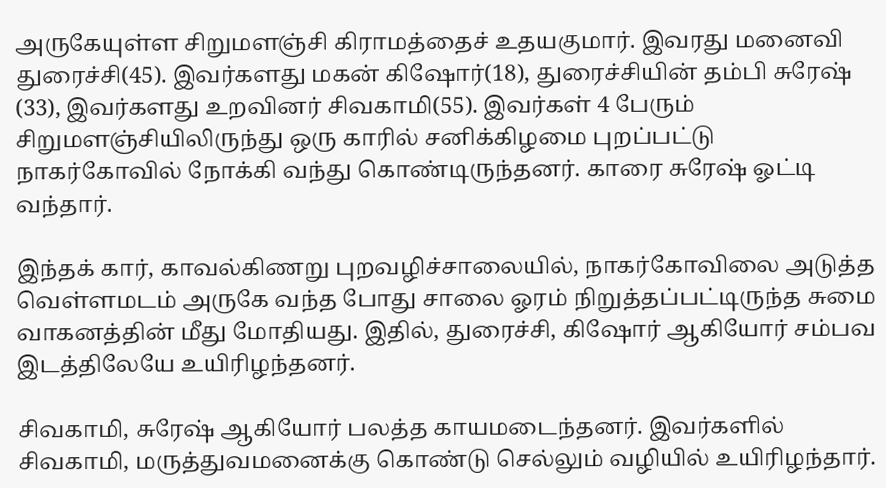அருகேயுள்ள சிறுமளஞ்சி கிராமத்தைச் உதயகுமார். இவரது மனைவி துரைச்சி(45). இவர்களது மகன் கிஷோர்(18), துரைச்சியின் தம்பி சுரேஷ் (33), இவர்களது உறவினர் சிவகாமி(55). இவர்கள் 4 பேரும் சிறுமளஞ்சியிலிருந்து ஒரு காரில் சனிக்கிழமை புறப்பட்டு நாகர்கோவில் நோக்கி வந்து கொண்டிருந்தனர். காரை சுரேஷ் ஓட்டி வந்தார்.

இந்தக் கார், காவல்கிணறு புறவழிச்சாலையில், நாகர்கோவிலை அடுத்த வெள்ளமடம் அருகே வந்த போது சாலை ஓரம் நிறுத்தப்பட்டிருந்த சுமை வாகனத்தின் மீது மோதியது. இதில், துரைச்சி, கிஷோர் ஆகியோர் சம்பவ இடத்திலேயே உயிரிழந்தனர்.

சிவகாமி, சுரேஷ் ஆகியோர் பலத்த காயமடைந்தனர். இவர்களில் சிவகாமி, மருத்துவமனைக்கு கொண்டு செல்லும் வழியில் உயிரிழந்தார்.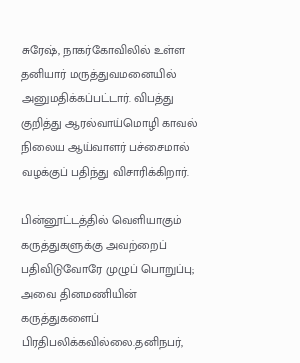சுரேஷ், நாகர்கோவிலில் உள்ள தனியார் மருத்துவமனையில் அனுமதிக்கப்பட்டார். விபத்து குறித்து ஆரல்வாய்மொழி காவல் நிலைய ஆய்வாளர் பச்சைமால் வழக்குப் பதிந்து விசாரிக்கிறார்.

பின்னூட்டத்தில் வெளியாகும் கருத்துகளுக்கு அவற்றைப் பதிவிடுவோரே முழுப் பொறுப்பு; அவை தினமணியின் கருத்துகளைப் பிரதிபலிக்கவில்லை.தனிநபர்,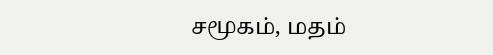சமூகம், மதம்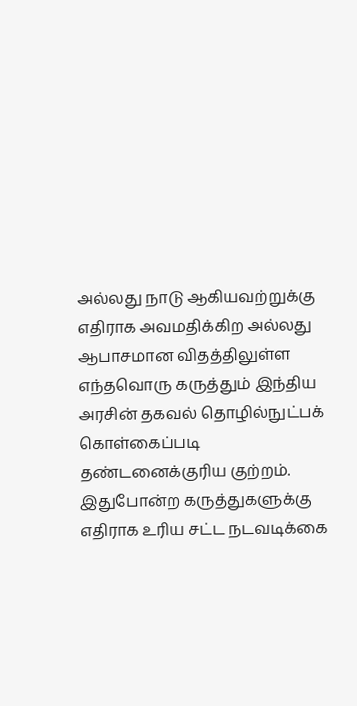அல்லது நாடு ஆகியவற்றுக்கு எதிராக அவமதிக்கிற அல்லது ஆபாசமான விதத்திலுள்ள எந்தவொரு கருத்தும் இந்திய அரசின் தகவல் தொழில்நுட்பக் கொள்கைப்படி தண்டனைக்குரிய குற்றம். இதுபோன்ற கருத்துகளுக்கு எதிராக உரிய சட்ட நடவடிக்கை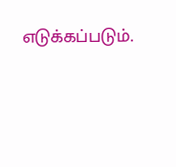எடுக்கப்படும்.